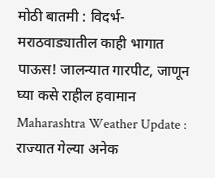मोठी बातमी : विदर्भ-मराठवाड्यातील काही भागात पाऊस! जालन्यात गारपीट, जाणून घ्या कसे राहील हवामान
Maharashtra Weather Update : राज्यात गेल्या अनेक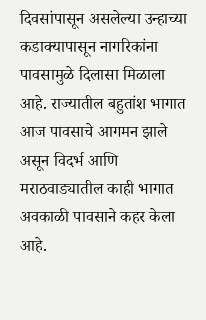दिवसांपासून असलेल्या उन्हाच्या कडाक्यापासून नागरिकांना पावसामुळे दिलासा मिळाला आहे. राज्यातील बहुतांश भागात आज पावसाचे आगमन झाले असून विदर्भ आणि मराठवाड्यातील काही भागात अवकाळी पावसाने कहर केला आहे.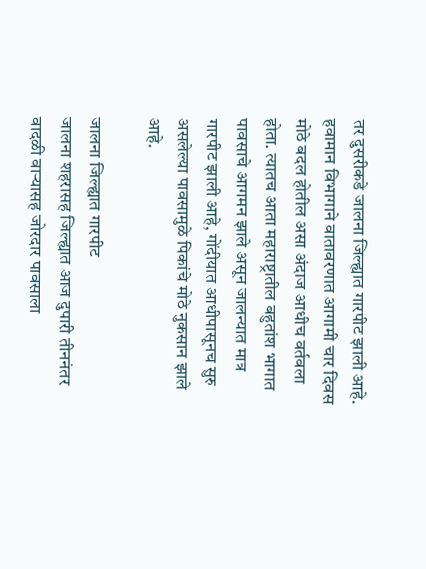तर दुसरीकडे जालना जिल्ह्यात गारपीट झाली आहे.
हवामान विभागाने वातावरणात आगामी चार दिवस मोठे बदल होतील असा अंदाज आधीच वर्तवला होता. त्यातच आता महाराष्ट्रातील बहुतांश भागात पावसाचे आगमन झाले असून जालन्यात मात्र गारपीट झाली आहे, गोंदीयात आधीपासूनच सुरु असलेल्या पावसामुळे पिकांचे मोठे नुकसान झाले आहे.

जालना जिल्ह्यात गारपीट
जालना शहरासह जिल्ह्यात आज दुपारी तीननंतर वादळी वाऱ्यासह जोरदार पावसाला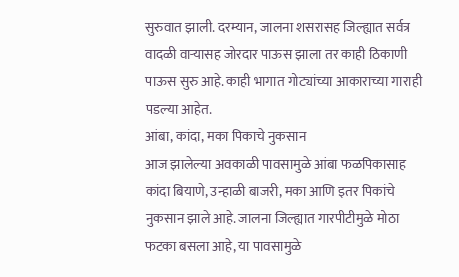सुरुवात झाली. दरम्यान, जालना शसरासह जिल्ह्यात सर्वत्र वादळी वाऱ्यासह जोरदार पाऊस झाला तर काही ठिकाणी पाऊस सुरु आहे. काही भागात गोट्यांच्या आकाराच्या गाराही पडल्या आहेत.
आंबा, कांदा, मका पिकाचे नुकसान
आज झालेल्या अवकाळी पावसामुळे आंबा फळपिकासाह कांदा बियाणे, उन्हाळी बाजरी, मका आणि इतर पिकांचे नुकसान झाले आहे. जालना जिल्ह्यात गारपीटीमुळे मोठा फटका बसला आहे, या पावसामुळे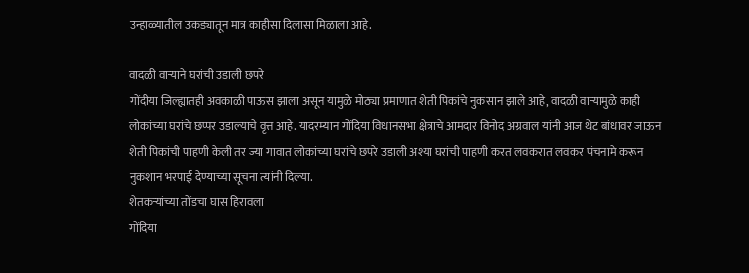उन्हाळ्यातील उकड्यातून मात्र काहीसा दिलासा मिळाला आहे.

वादळी वाऱ्याने घरांची उडाली छपरे
गोंदीया जिल्ह्यातही अवकाळी पाऊस झाला असून यामुळे मोठ्या प्रमाणात शेती पिकांचे नुकसान झाले आहे, वादळी वाऱ्यामुळे काही लोकांच्या घरांचे छप्पर उडाल्याचे वृत्त आहे. यादरम्यान गोंदिया विधानसभा क्षेत्राचे आमदार विनोद अग्रवाल यांनी आज थेट बांधावर जाऊन शेती पिकांची पाहणी केली तर ज्या गावात लोकांच्या घरांचे छपरे उडाली अश्या घरांची पाहणी करत लवकरात लवकर पंचनामे करून नुकशान भरपाई देण्याच्या सूचना त्यांनी दिल्या.
शेतकऱ्यांच्या तोंडचा घास हिरावला
गोंदिया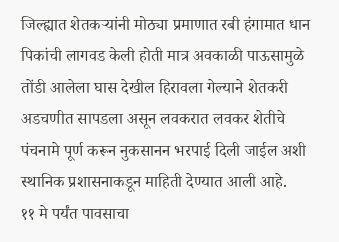जिल्ह्यात शेतकऱ्यांनी मोठ्या प्रमाणात रबी हंगामात धान पिकांची लागवड केली होती मात्र अवकाळी पाऊसामुळे तोंडी आलेला घास देखील हिरावला गेल्याने शेतकरी अडचणीत सापडला असून लवकरात लवकर शेतीचे पंचनामे पूर्ण करून नुकसानन भरपाई दिली जाईल अशी स्थानिक प्रशासनाकडून माहिती देण्यात आली आहे.
११ मे पर्यंत पावसाचा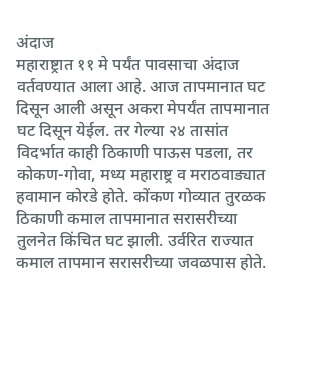अंदाज
महाराष्ट्रात ११ मे पर्यंत पावसाचा अंदाज वर्तवण्यात आला आहे. आज तापमानात घट दिसून आली असून अकरा मेपर्यंत तापमानात घट दिसून येईल. तर गेल्या २४ तासांत विदर्भात काही ठिकाणी पाऊस पडला, तर कोकण-गोवा, मध्य महाराष्ट्र व मराठवाड्यात हवामान कोरडे होते. कोंकण गोव्यात तुरळक ठिकाणी कमाल तापमानात सरासरीच्या तुलनेत किंचित घट झाली. उर्वरित राज्यात कमाल तापमान सरासरीच्या जवळपास होते.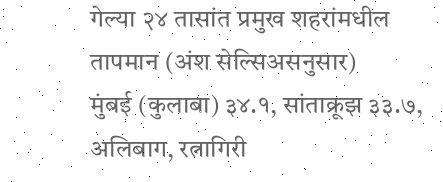गेल्या २४ तासांत प्रमुख शहरांमधील तापमान (अंश सेल्सिअसनुसार)
मुंबई (कुलाबा) ३४.१, सांताक्रूझ ३३.७, अलिबाग, रत्नागिरी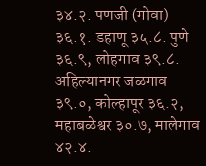३४.२. पणजी (गोवा) ३६.१. डहाणू ३५.८. पुणे ३६.९, लोहगाव ३९.८. अहिल्यानगर जळगाव ३९.०, कोल्हापूर ३६.२, महाबळेश्वर ३०.७, मालेगाव ४२.४.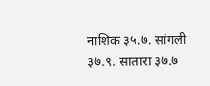नाशिक ३५.७. सांगली ३७.९. सातारा ३७.७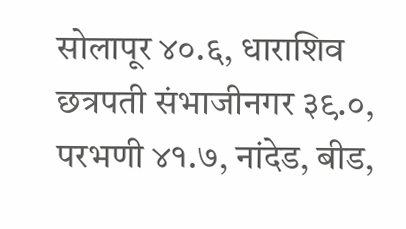सोलापूर ४०.६, धाराशिव छत्रपती संभाजीनगर ३९.०, परभणी ४१.७, नांदेड, बीड,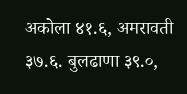अकोला ४१.६, अमरावती ३७.६. बुलढाणा ३९.०,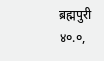ब्रह्मपुरी ४०.०,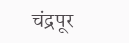चंद्रपूर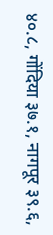४०.८, गोंदिया ३७.१, नागपूर ३९.६,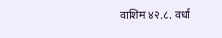वाशिम ४२.८. वर्धा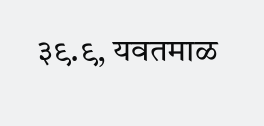३९.९, यवतमाळ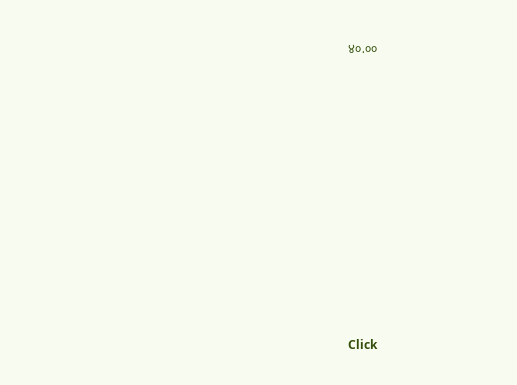४०.००












Click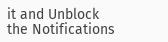it and Unblock the Notifications